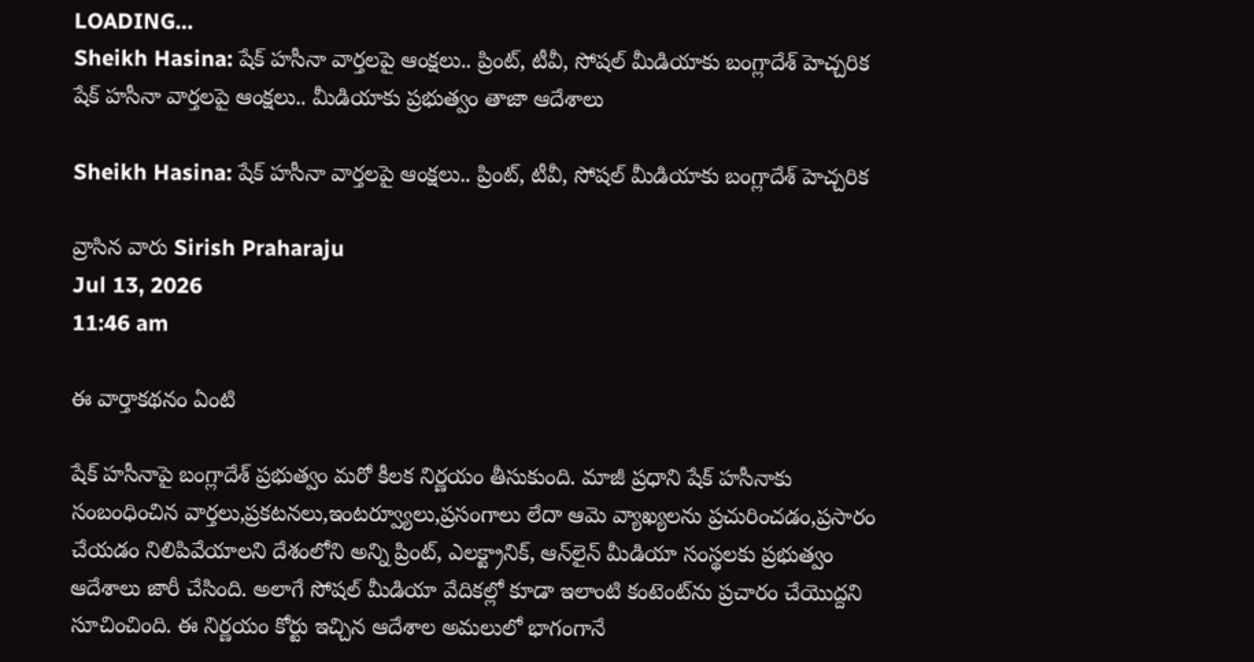LOADING...
Sheikh Hasina: షేక్ హసీనా వార్తలపై ఆంక్షలు.. ప్రింట్, టీవీ, సోషల్ మీడియాకు బంగ్లాదేశ్ హెచ్చరిక
షేక్ హసీనా వార్తలపై ఆంక్షలు.. మీడియాకు ప్రభుత్వం తాజా ఆదేశాలు

Sheikh Hasina: షేక్ హసీనా వార్తలపై ఆంక్షలు.. ప్రింట్, టీవీ, సోషల్ మీడియాకు బంగ్లాదేశ్ హెచ్చరిక

వ్రాసిన వారు Sirish Praharaju
Jul 13, 2026
11:46 am

ఈ వార్తాకథనం ఏంటి

షేక్ హసీనాపై బంగ్లాదేశ్ ప్రభుత్వం మరో కీలక నిర్ణయం తీసుకుంది. మాజీ ప్రధాని షేక్ హసీనాకు సంబంధించిన వార్తలు,ప్రకటనలు,ఇంటర్వ్యూలు,ప్రసంగాలు లేదా ఆమె వ్యాఖ్యలను ప్రచురించడం,ప్రసారం చేయడం నిలిపివేయాలని దేశంలోని అన్ని ప్రింట్, ఎలక్ట్రానిక్, ఆన్‌లైన్ మీడియా సంస్థలకు ప్రభుత్వం ఆదేశాలు జారీ చేసింది. అలాగే సోషల్ మీడియా వేదికల్లో కూడా ఇలాంటి కంటెంట్‌ను ప్రచారం చేయొద్దని సూచించింది. ఈ నిర్ణయం కోర్టు ఇచ్చిన ఆదేశాల అమలులో భాగంగానే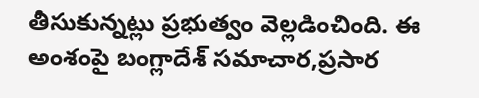తీసుకున్నట్లు ప్రభుత్వం వెల్లడించింది. ఈ అంశంపై బంగ్లాదేశ్ సమాచార,ప్రసార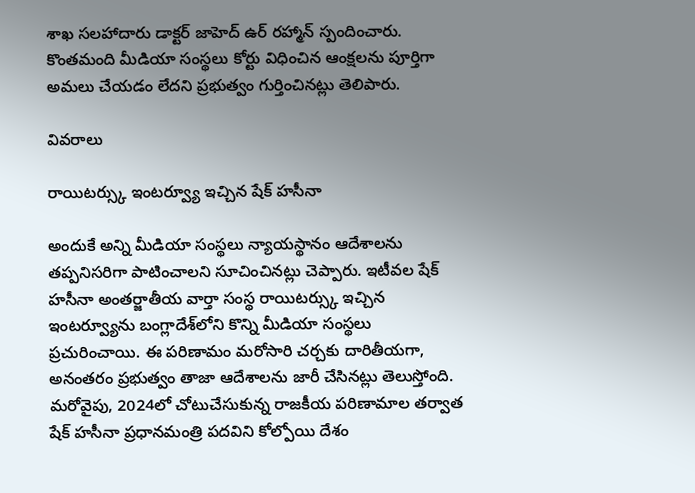శాఖ సలహాదారు డాక్టర్ జాహెద్ ఉర్ రహ్మాన్ స్పందించారు. కొంతమంది మీడియా సంస్థలు కోర్టు విధించిన ఆంక్షలను పూర్తిగా అమలు చేయడం లేదని ప్రభుత్వం గుర్తించినట్లు తెలిపారు.

వివరాలు

రాయిటర్స్కు ఇంటర్వ్యూ ఇచ్చిన షేక్ హసీనా

అందుకే అన్ని మీడియా సంస్థలు న్యాయస్థానం ఆదేశాలను తప్పనిసరిగా పాటించాలని సూచించినట్లు చెప్పారు. ఇటీవల షేక్ హసీనా అంతర్జాతీయ వార్తా సంస్థ రాయిటర్స్కు ఇచ్చిన ఇంటర్వ్యూను బంగ్లాదేశ్‌లోని కొన్ని మీడియా సంస్థలు ప్రచురించాయి. ఈ పరిణామం మరోసారి చర్చకు దారితీయగా, అనంతరం ప్రభుత్వం తాజా ఆదేశాలను జారీ చేసినట్లు తెలుస్తోంది. మరోవైపు, 2024లో చోటుచేసుకున్న రాజకీయ పరిణామాల తర్వాత షేక్ హసీనా ప్రధానమంత్రి పదవిని కోల్పోయి దేశం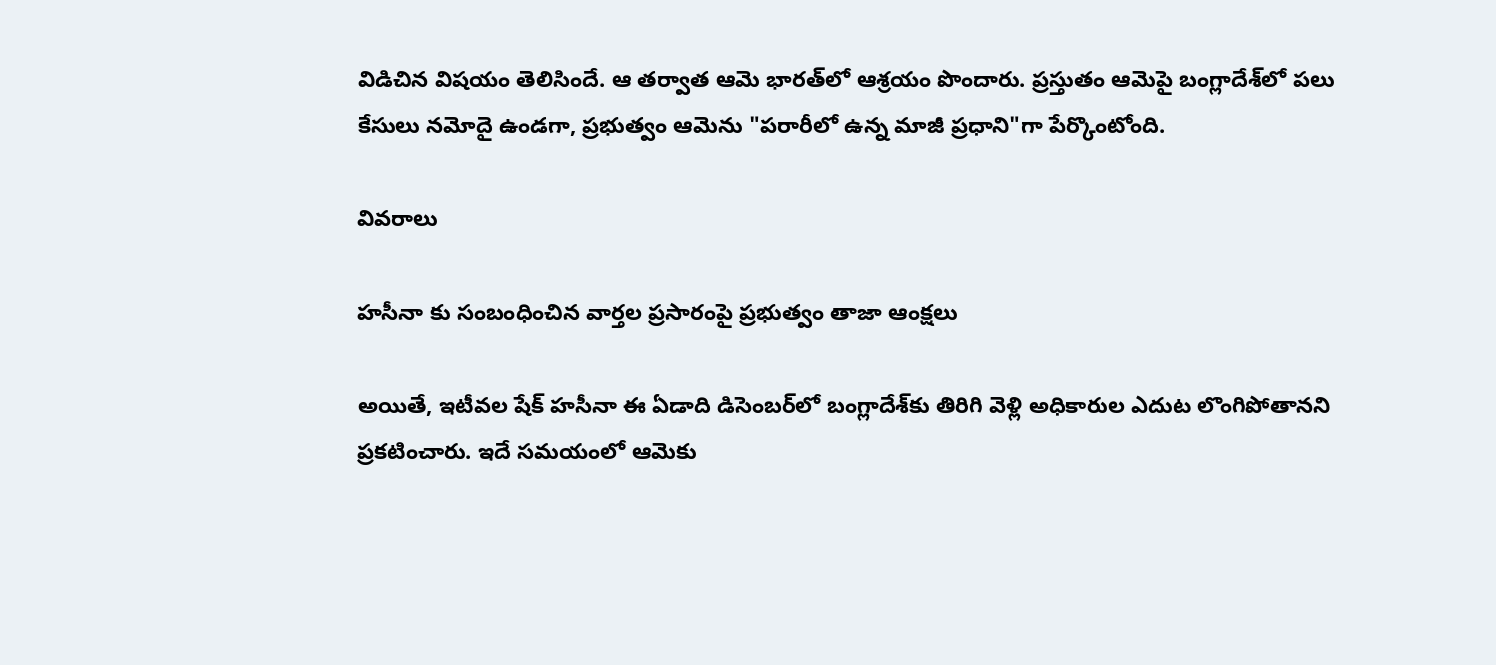విడిచిన విషయం తెలిసిందే. ఆ తర్వాత ఆమె భారత్‌లో ఆశ్రయం పొందారు. ప్రస్తుతం ఆమెపై బంగ్లాదేశ్‌లో పలు కేసులు నమోదై ఉండగా, ప్రభుత్వం ఆమెను "పరారీలో ఉన్న మాజీ ప్రధాని"గా పేర్కొంటోంది.

వివరాలు

హసీనా కు సంబంధించిన వార్తల ప్రసారంపై ప్రభుత్వం తాజా ఆంక్షలు

అయితే, ఇటీవల షేక్ హసీనా ఈ ఏడాది డిసెంబర్‌లో బంగ్లాదేశ్‌కు తిరిగి వెళ్లి అధికారుల ఎదుట లొంగిపోతానని ప్రకటించారు. ఇదే సమయంలో ఆమెకు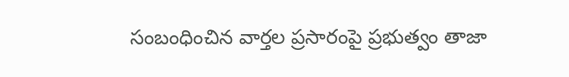సంబంధించిన వార్తల ప్రసారంపై ప్రభుత్వం తాజా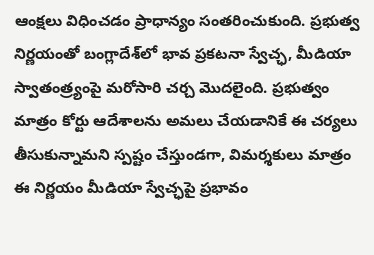ఆంక్షలు విధించడం ప్రాధాన్యం సంతరించుకుంది. ప్రభుత్వ నిర్ణయంతో బంగ్లాదేశ్‌లో భావ ప్రకటనా స్వేచ్ఛ, మీడియా స్వాతంత్ర్యంపై మరోసారి చర్చ మొదలైంది. ప్రభుత్వం మాత్రం కోర్టు ఆదేశాలను అమలు చేయడానికే ఈ చర్యలు తీసుకున్నామని స్పష్టం చేస్తుండగా, విమర్శకులు మాత్రం ఈ నిర్ణయం మీడియా స్వేచ్ఛపై ప్రభావం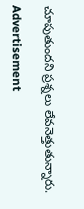చూపుతుందని ప్రశ్నలు లేవనెత్తుతున్నారు.

Advertisement